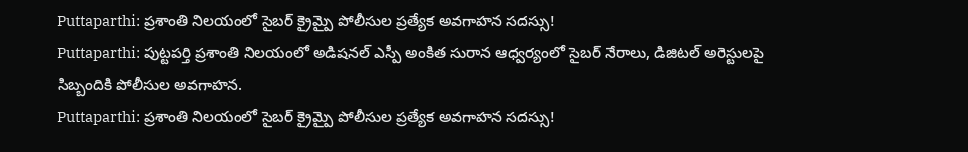Puttaparthi: ప్రశాంతి నిలయంలో సైబర్ క్రైమ్పై పోలీసుల ప్రత్యేక అవగాహన సదస్సు!
Puttaparthi: పుట్టపర్తి ప్రశాంతి నిలయంలో అడిషనల్ ఎస్పీ అంకిత సురాన ఆధ్వర్యంలో సైబర్ నేరాలు, డిజిటల్ అరెస్టులపై సిబ్బందికి పోలీసుల అవగాహన.
Puttaparthi: ప్రశాంతి నిలయంలో సైబర్ క్రైమ్పై పోలీసుల ప్రత్యేక అవగాహన సదస్సు!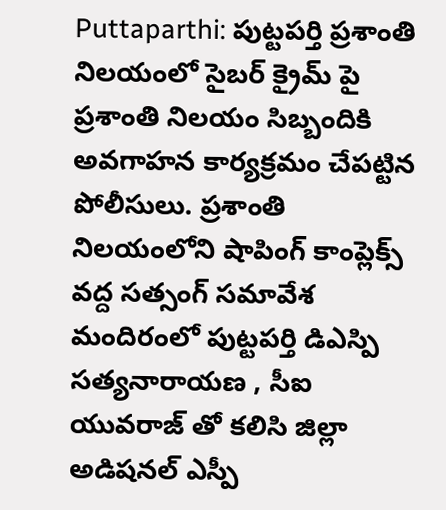Puttaparthi: పుట్టపర్తి ప్రశాంతి నిలయంలో సైబర్ క్రైమ్ పై ప్రశాంతి నిలయం సిబ్బందికి అవగాహన కార్యక్రమం చేపట్టిన పోలీసులు. ప్రశాంతి నిలయంలోని షాపింగ్ కాంప్లెక్స్ వద్ద సత్సంగ్ సమావేశ మందిరంలో పుట్టపర్తి డిఎస్పి సత్యనారాయణ , సీఐ యువరాజ్ తో కలిసి జిల్లా అడిషనల్ ఎస్పీ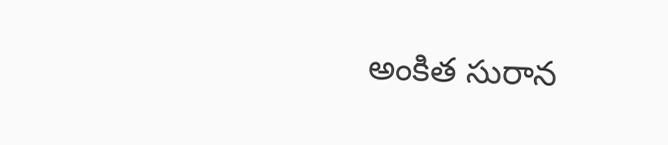అంకిత సురాన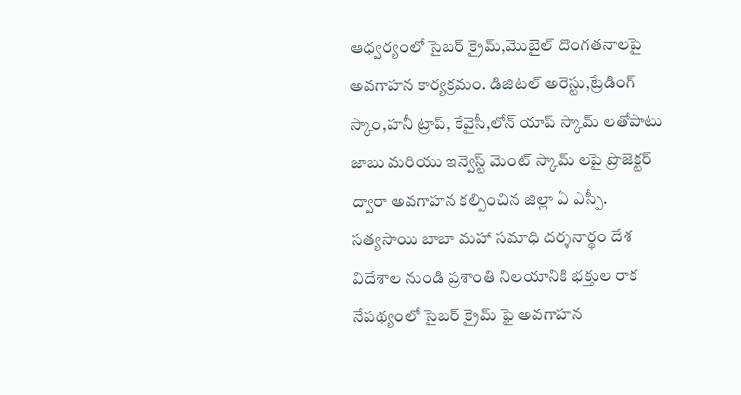ఆధ్వర్యంలో సైబర్ క్రైమ్,మొబైల్ దొంగతనాలపై అవగాహన కార్యక్రమం. డిజిటల్ అరెస్టు,ట్రేడింగ్ స్కాం,హనీ ట్రాప్, కేవైసీ,లోన్ యాప్ స్కామ్ లతోపాటు జాబు మరియు ఇన్వెస్ట్ మెంట్ స్కామ్ లపై ప్రొజెక్టర్ ద్వారా అవగాహన కల్పించిన జిల్లా ఏ ఎస్పీ.
సత్యసాయి బాబా మహా సమాధి దర్శనార్థం దేశ విదేశాల నుండి ప్రశాంతి నిలయానికి భక్తుల రాక నేపథ్యంలో సైబర్ క్రైమ్ ఫై అవగాహన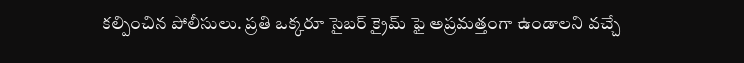కల్పించిన పోలీసులు. ప్రతి ఒక్కరూ సైబర్ క్రైమ్ ఫై అప్రమత్తంగా ఉండాలని వచ్చే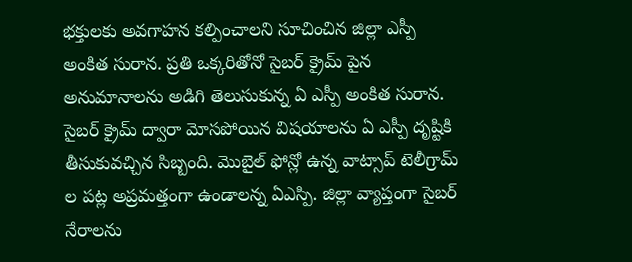భక్తులకు అవగాహన కల్పించాలని సూచించిన జిల్లా ఎస్పీ అంకిత సురాన. ప్రతి ఒక్కరితోనో సైబర్ క్రైమ్ పైన అనుమానాలను అడిగి తెలుసుకున్న ఏ ఎస్పీ అంకిత సురాన.
సైబర్ క్రైమ్ ద్వారా మోసపోయిన విషయాలను ఏ ఎస్పీ దృష్టికి తీసుకువచ్చిన సిబ్బంది. మొబైల్ ఫోన్లో ఉన్న వాట్సాప్ టెలీగ్రామ్ ల పట్ల అప్రమత్తంగా ఉండాలన్న ఏఎస్పి. జిల్లా వ్యాప్తంగా సైబర్ నేరాలను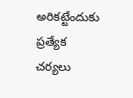అరికట్టేందుకు ప్రత్యేక చర్యలు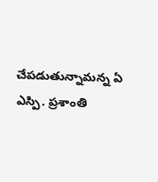చేపడుతున్నామన్న ఏ ఎస్పి. ప్రశాంతి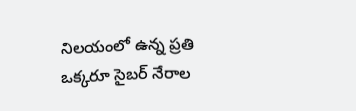నిలయంలో ఉన్న ప్రతి ఒక్కరూ సైబర్ నేరాల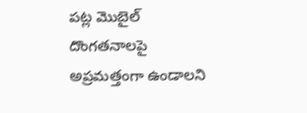పట్ల మొబైల్ దొంగతనాలపై అప్రమత్తంగా ఉండాలని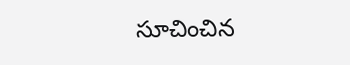సూచించిన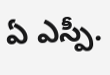ఏ ఎస్పీ.